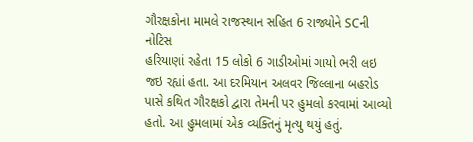ગૌરક્ષકોના મામલે રાજસ્થાન સહિત 6 રાજ્યોને SCની નોટિસ
હરિયાણાં રહેતા 15 લોકો 6 ગાડીઓમાં ગાયો ભરી લઇ જઇ રહ્યાં હતા. આ દરમિયાન અલવર જિલ્લાના બહરોડ પાસે કથિત ગૌરક્ષકો દ્વારા તેમની પર હુમલો કરવામાં આવ્યો હતો. આ હુમલામાં એક વ્યક્તિનું મૃત્યુ થયું હતું.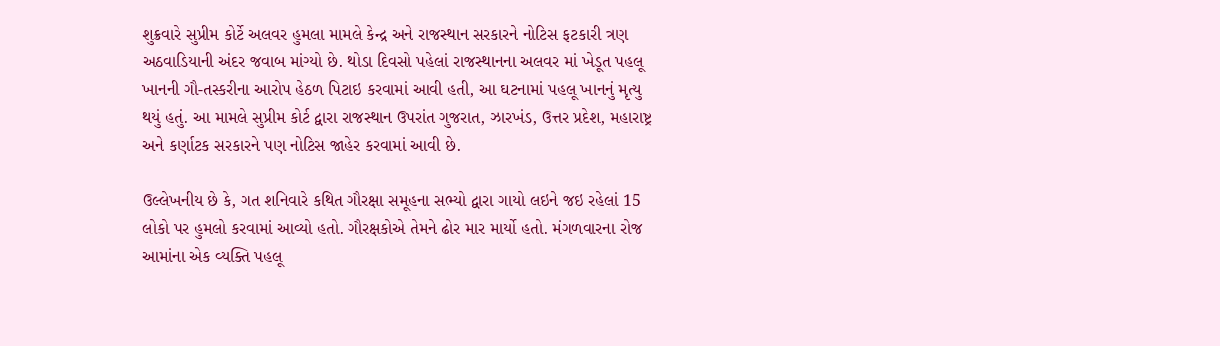શુક્રવારે સુપ્રીમ કોર્ટે અલવર હુમલા મામલે કેન્દ્ર અને રાજસ્થાન સરકારને નોટિસ ફટકારી ત્રણ અઠવાડિયાની અંદર જવાબ માંગ્યો છે. થોડા દિવસો પહેલાં રાજસ્થાનના અલવર માં ખેડૂત પહલૂ ખાનની ગૌ-તસ્કરીના આરોપ હેઠળ પિટાઇ કરવામાં આવી હતી, આ ઘટનામાં પહલૂ ખાનનું મૃત્યુ થયું હતું. આ મામલે સુપ્રીમ કોર્ટ દ્વારા રાજસ્થાન ઉપરાંત ગુજરાત, ઝારખંડ, ઉત્તર પ્રદેશ, મહારાષ્ટ્ર અને કર્ણાટક સરકારને પણ નોટિસ જાહેર કરવામાં આવી છે.

ઉલ્લેખનીય છે કે, ગત શનિવારે કથિત ગૌરક્ષા સમૂહના સભ્યો દ્વારા ગાયો લઇને જઇ રહેલાં 15 લોકો પર હુમલો કરવામાં આવ્યો હતો. ગૌરક્ષકોએ તેમને ઢોર માર માર્યો હતો. મંગળવારના રોજ આમાંના એક વ્યક્તિ પહલૂ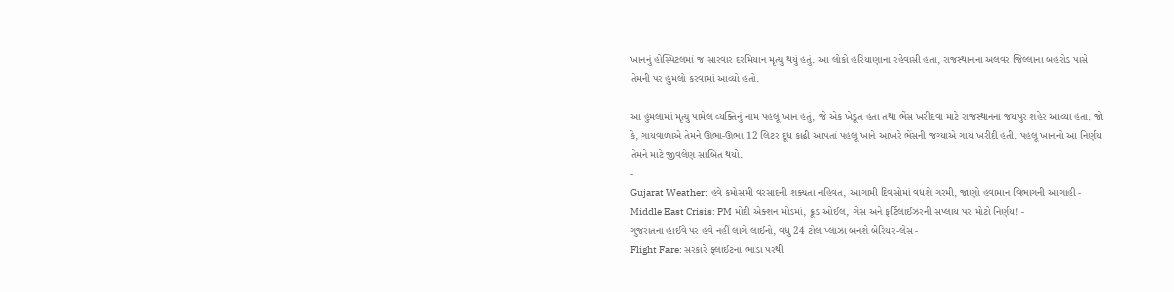ખાનનું હોસ્પિટલમાં જ સારવાર દરમિયાન મૃત્યુ થયું હતું. આ લોકો હરિયાણાના રહેવાસી હતા, રાજસ્થાનના અલવર જિલ્લાના બહરોડ પાસે તેમની પર હુમલો કરવામાં આવ્યો હતો.

આ હુમલામાં મૃત્યુ પામેલ વ્યક્તિનું નામ પહલૂ ખાન હતું, જે એક ખેડૂત હતા તથા ભેંસ ખરીદવા માટે રાજસ્થાનના જયપુર શહેર આવ્યા હતા. જો કે, ગાયવાળાએ તેમને ઊભા-ઊભા 12 લિટર દૂધ કાઢી આપતાં પહલૂ ખાને આખરે ભેંસની જગ્યાએ ગાય ખરીદી હતી. પહલૂ ખાનનો આ નિર્ણય તેમને માટે જીવલેણ સાબિત થયો.
-
Gujarat Weather: હવે કમોસમી વરસાદની શક્યતા નહિવત, આગામી દિવસોમાં વધશે ગરમી, જાણો હવામાન વિભાગની આગાહી -
Middle East Crisis: PM મોદી એક્શન મોડમાં, ક્રૂડ ઓઈલ, ગેસ અને ફર્ટિલાઈઝરની સપ્લાય પર મોટો નિર્ણય! -
ગુજરાતના હાઈવે પર હવે નહીં લાગે લાઈનો, વધુ 24 ટોલ પ્લાઝા બનશે બેરિયર-લેસ -
Flight Fare: સરકારે ફ્લાઈટના ભાડા પરથી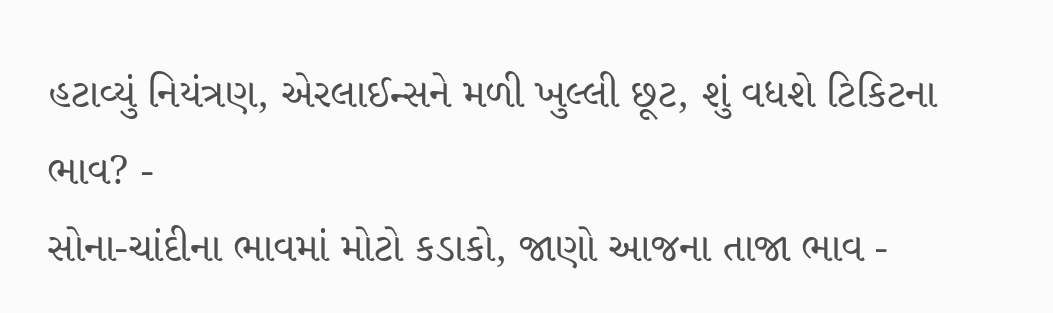હટાવ્યું નિયંત્રણ, એરલાઈન્સને મળી ખુલ્લી છૂટ, શું વધશે ટિકિટના ભાવ? -
સોના-ચાંદીના ભાવમાં મોટો કડાકો, જાણો આજના તાજા ભાવ -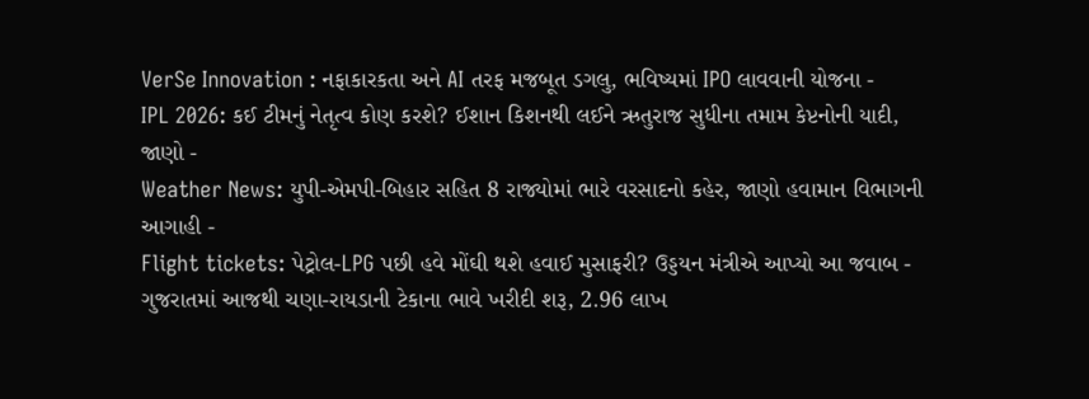VerSe Innovation : નફાકારકતા અને AI તરફ મજબૂત ડગલુ, ભવિષ્યમાં IPO લાવવાની યોજના -
IPL 2026: કઈ ટીમનું નેતૃત્વ કોણ કરશે? ઈશાન કિશનથી લઈને ઋતુરાજ સુધીના તમામ કેપ્ટનોની યાદી, જાણો -
Weather News: યુપી-એમપી-બિહાર સહિત 8 રાજ્યોમાં ભારે વરસાદનો કહેર, જાણો હવામાન વિભાગની આગાહી -
Flight tickets: પેટ્રોલ-LPG પછી હવે મોંઘી થશે હવાઈ મુસાફરી? ઉડ્ડયન મંત્રીએ આપ્યો આ જવાબ -
ગુજરાતમાં આજથી ચણા-રાયડાની ટેકાના ભાવે ખરીદી શરૂ, 2.96 લાખ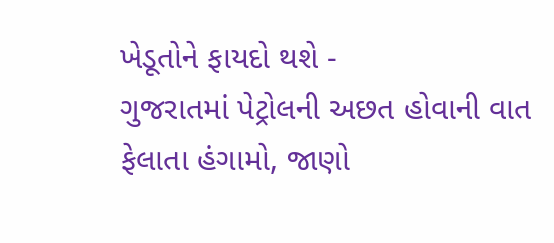ખેડૂતોને ફાયદો થશે -
ગુજરાતમાં પેટ્રોલની અછત હોવાની વાત ફેલાતા હંગામો, જાણો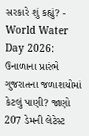સરકારે શું કહ્યું? -
World Water Day 2026: ઉનાળાના પ્રારંભે ગુજરાતના જળાશયોમાં કેટલું પાણી? જાણો 207 ડેમની લેટેસ્ટ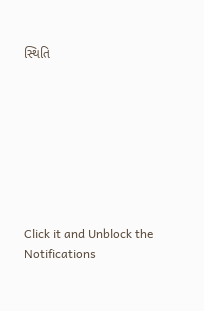સ્થિતિ








Click it and Unblock the Notifications